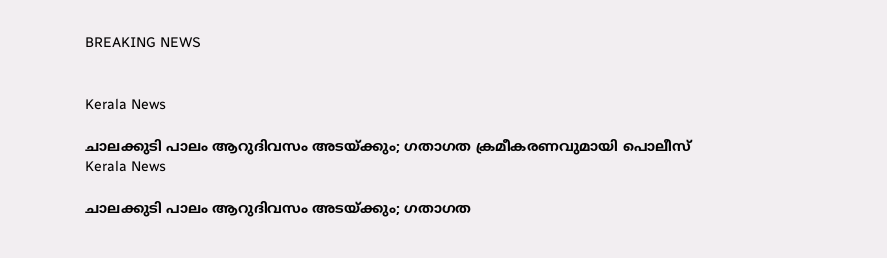BREAKING NEWS


Kerala News

ചാലക്കുടി പാലം ആറുദിവസം അടയ്ക്കും; ഗതാഗത ക്രമീകരണവുമായി പൊലീസ്
Kerala News

ചാലക്കുടി പാലം ആറുദിവസം അടയ്ക്കും; ഗതാഗത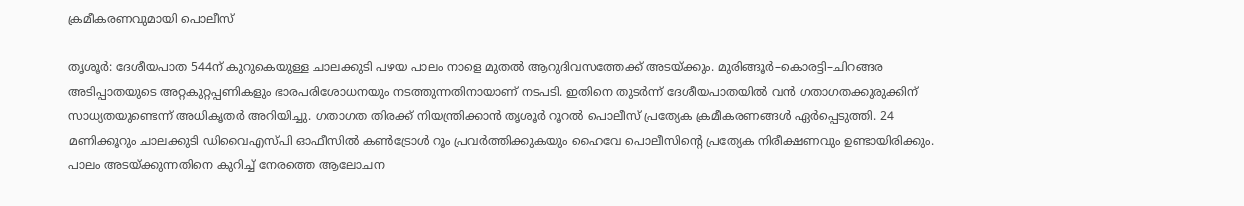ക്രമീകരണവുമായി പൊലീസ്

തൃശൂർ: ദേശീയപാത 544ന് കുറുകെയുള്ള ചാലക്കുടി പഴയ പാലം നാളെ മുതൽ ആറുദിവസത്തേക്ക് അടയ്ക്കും. മുരിങ്ങൂർ–കൊരട്ടി–ചിറങ്ങര അടിപ്പാതയുടെ അറ്റകുറ്റപ്പണികളും ഭാരപരിശോധനയും നടത്തുന്നതിനായാണ് നടപടി. ഇതിനെ തുടർന്ന് ദേശീയപാതയിൽ വൻ ഗതാഗതക്കുരുക്കിന് സാധ്യതയുണ്ടെന്ന് അധികൃതർ അറിയിച്ചു. ഗതാഗത തിരക്ക് നിയന്ത്രിക്കാൻ തൃശൂർ റൂറൽ പൊലീസ് പ്രത്യേക ക്രമീകരണങ്ങൾ ഏർപ്പെടുത്തി. 24 മണിക്കൂറും ചാലക്കുടി ഡിവൈഎസ്പി ഓഫീസിൽ കൺട്രോൾ റൂം പ്രവർത്തിക്കുകയും ഹൈവേ പൊലീസിന്റെ പ്രത്യേക നിരീക്ഷണവും ഉണ്ടായിരിക്കും. പാലം അടയ്ക്കുന്നതിനെ കുറിച്ച് നേരത്തെ ആലോചന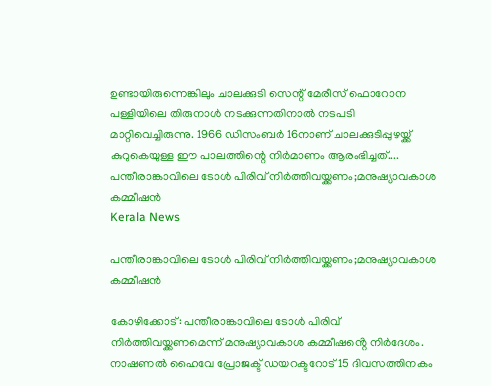ഉണ്ടായിരുന്നെങ്കിലും ചാലക്കുടി സെന്റ് മേരീസ് ഫൊറോന പള്ളിയിലെ തിരുനാൾ നടക്കുന്നതിനാൽ നടപടി മാറ്റിവെച്ചിരുന്നു. 1966 ഡിസംബർ 16നാണ് ചാലക്കുടിപ്പുഴയ്ക്ക് കുറുകെയുള്ള ഈ പാലത്തിന്റെ നിർമാണം ആരംഭിച്ചത്....
പന്തീരാങ്കാവിലെ ടോൾ പിരിവ് നിർത്തിവയ്ക്കണം;മനുഷ്യാവകാശ കമ്മീഷൻ
Kerala News

പന്തീരാങ്കാവിലെ ടോൾ പിരിവ് നിർത്തിവയ്ക്കണം;മനുഷ്യാവകാശ കമ്മീഷൻ

കോഴിക്കോട്: പന്തീരാങ്കാവിലെ ടോൾ പിരിവ് നിർത്തിവയ്ക്കണമെന്ന് മനുഷ്യാവകാശ കമ്മീഷൻ്റെ നിർദേശം. നാഷണൽ ഹൈവേ പ്രോജക്ട് ഡയറക്ടറോട് 15 ദിവസത്തിനകം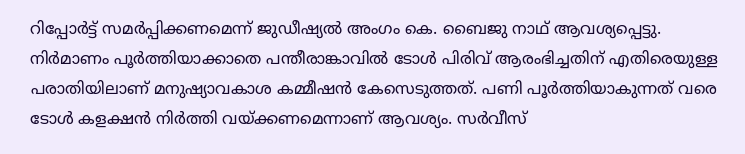റിപ്പോർട്ട് സമർപ്പിക്കണമെന്ന് ജുഡീഷ്യൽ അംഗം കെ. ബൈജു നാഥ് ആവശ്യപ്പെട്ടു. നിർമാണം പൂർത്തിയാക്കാതെ പന്തീരാങ്കാവിൽ ടോൾ പിരിവ് ആരംഭിച്ചതിന് എതിരെയുള്ള പരാതിയിലാണ് മനുഷ്യാവകാശ കമ്മീഷൻ കേസെടുത്തത്. പണി പൂർത്തിയാകുന്നത് വരെ ടോൾ കളക്ഷൻ നിർത്തി വയ്ക്കണമെന്നാണ് ആവശ്യം. സർവീസ്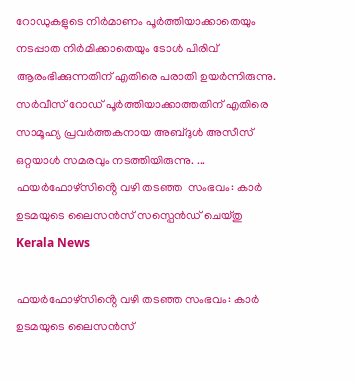റോഡുകളുടെ നിർമാണം പൂർത്തിയാക്കാതെയും നടപ്പാത നിർമിക്കാതെയും ടോൾ പിരിവ് ആരംഭിക്കുന്നതിന് എതിരെ പരാതി ഉയർന്നിരുന്നു. സർവീസ് റോഡ് പൂർത്തിയാക്കാത്തതിന് എതിരെ സാമൂഹ്യ പ്രവർത്തകനായ അബ്ദുൾ അസീസ് ഒറ്റയാൾ സമരവും നടത്തിയിരുന്നു. ...
ഫയർഫോഴ്‌സിൻ്റെ വഴി തടഞ്ഞ  സംഭവം: കാർ ഉടമയുടെ ലൈസൻസ് സസ്പെൻഡ് ചെയ്തു
Kerala News

ഫയർഫോഴ്‌സിൻ്റെ വഴി തടഞ്ഞ സംഭവം: കാർ ഉടമയുടെ ലൈസൻസ്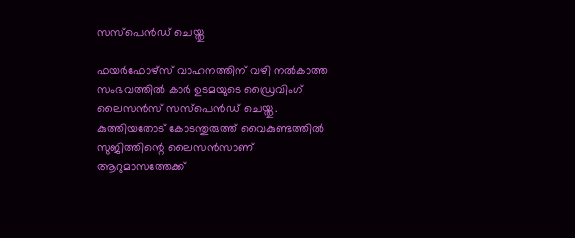സസ്പെൻഡ് ചെയ്തു

ഫയർഫോഴ്‌സ് വാഹനത്തിന് വഴി നൽകാത്ത സംഭവത്തിൽ കാർ ഉടമയുടെ ഡ്രൈവിംഗ് ലൈസൻസ് സസ്പെൻഡ് ചെയ്തു. കുത്തിയതോട് കോടന്തുരുത്ത് വൈകുണ്ടത്തിൽ സുജിത്തിന്റെ ലൈസൻസാണ് ആറുമാസത്തേക്ക്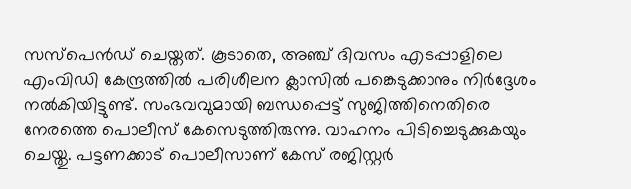സസ്പെൻഡ് ചെയ്തത്. കൂടാതെ, അഞ്ച് ദിവസം എടപ്പാളിലെ എംവിഡി കേന്ദ്രത്തിൽ പരിശീലന ക്ലാസിൽ പങ്കെടുക്കാനും നിർദ്ദേശം നൽകിയിട്ടുണ്ട്. സംഭവവുമായി ബന്ധപ്പെട്ട് സുജിത്തിനെതിരെ നേരത്തെ പൊലീസ് കേസെടുത്തിരുന്നു. വാഹനം പിടിച്ചെടുക്കുകയും ചെയ്തു. പട്ടണക്കാട് പൊലീസാണ് കേസ് രജിസ്റ്റർ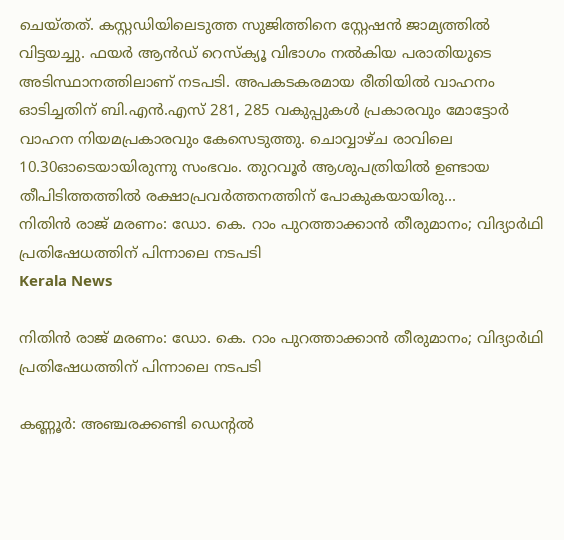ചെയ്തത്. കസ്റ്റഡിയിലെടുത്ത സുജിത്തിനെ സ്റ്റേഷൻ ജാമ്യത്തിൽ വിട്ടയച്ചു. ഫയർ ആൻഡ് റെസ്ക്യൂ വിഭാഗം നൽകിയ പരാതിയുടെ അടിസ്ഥാനത്തിലാണ് നടപടി. അപകടകരമായ രീതിയിൽ വാഹനം ഓടിച്ചതിന് ബി.എൻ.എസ് 281, 285 വകുപ്പുകൾ പ്രകാരവും മോട്ടോർ വാഹന നിയമപ്രകാരവും കേസെടുത്തു. ചൊവ്വാഴ്ച രാവിലെ 10.30ഓടെയായിരുന്നു സംഭവം. തുറവൂർ ആശുപത്രിയിൽ ഉണ്ടായ തീപിടിത്തത്തിൽ രക്ഷാപ്രവർത്തനത്തിന് പോകുകയായിരു...
നിതിൻ രാജ് മരണം: ഡോ. കെ. റാം പുറത്താക്കാൻ തീരുമാനം; വിദ്യാർഥി പ്രതിഷേധത്തിന് പിന്നാലെ നടപടി
Kerala News

നിതിൻ രാജ് മരണം: ഡോ. കെ. റാം പുറത്താക്കാൻ തീരുമാനം; വിദ്യാർഥി പ്രതിഷേധത്തിന് പിന്നാലെ നടപടി

കണ്ണൂർ: അഞ്ചരക്കണ്ടി ഡെന്റൽ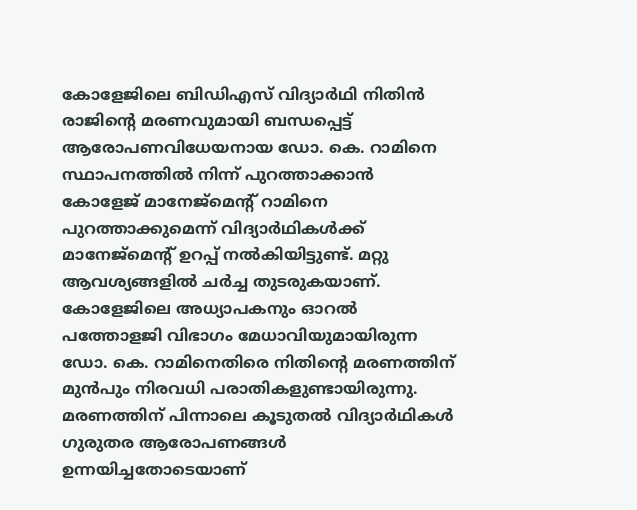കോളേജിലെ ബിഡിഎസ് വിദ്യാർഥി നിതിൻ രാജിന്റെ മരണവുമായി ബന്ധപ്പെട്ട് ആരോപണവിധേയനായ ഡോ. കെ. റാമിനെ സ്ഥാപനത്തിൽ നിന്ന് പുറത്താക്കാൻ കോളേജ് മാനേജ്‌മെന്റ് റാമിനെ പുറത്താക്കുമെന്ന് വിദ്യാർഥികൾക്ക് മാനേജ്‌മെന്റ് ഉറപ്പ് നൽകിയിട്ടുണ്ട്. മറ്റു ആവശ്യങ്ങളിൽ ചർച്ച തുടരുകയാണ്. കോളേജിലെ അധ്യാപകനും ഓറൽ പത്തോളജി വിഭാഗം മേധാവിയുമായിരുന്ന ഡോ. കെ. റാമിനെതിരെ നിതിൻ്റെ മരണത്തിന് മുൻപും നിരവധി പരാതികളുണ്ടായിരുന്നു. മരണത്തിന് പിന്നാലെ കൂടുതൽ വിദ്യാർഥികൾ ഗുരുതര ആരോപണങ്ങൾ ഉന്നയിച്ചതോടെയാണ്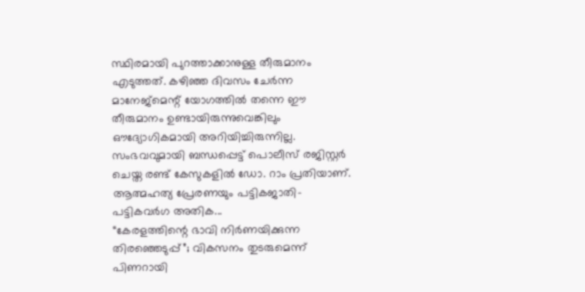സ്ഥിരമായി പുറത്താക്കാനുള്ള തീരുമാനം എടുത്തത്. കഴിഞ്ഞ ദിവസം ചേർന്ന മാനേജ്‌മെന്റ് യോഗത്തിൽ തന്നെ ഈ തീരുമാനം ഉണ്ടായിരുന്നുവെങ്കിലും ഔദ്യോഗികമായി അറിയിച്ചിരുന്നില്ല. സംഭവവുമായി ബന്ധപ്പെട്ട് പൊലീസ് രജിസ്റ്റർ ചെയ്ത രണ്ട് കേസുകളിൽ ഡോ. റാം പ്രതിയാണ്. ആത്മഹത്യ പ്രേരണയും പട്ടികജാതി-പട്ടികവർഗ അതിക...
“കേരളത്തിന്റെ ഭാവി നിർണയിക്കുന്ന തിരഞ്ഞെടുപ്പ്”; വികസനം തുടരുമെന്ന് പിണറായി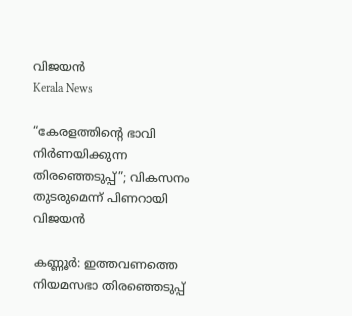വിജയൻ
Kerala News

“കേരളത്തിന്റെ ഭാവി നിർണയിക്കുന്ന തിരഞ്ഞെടുപ്പ്”; വികസനം തുടരുമെന്ന് പിണറായി വിജയൻ

കണ്ണൂർ: ഇത്തവണത്തെ നിയമസഭാ തിരഞ്ഞെടുപ്പ്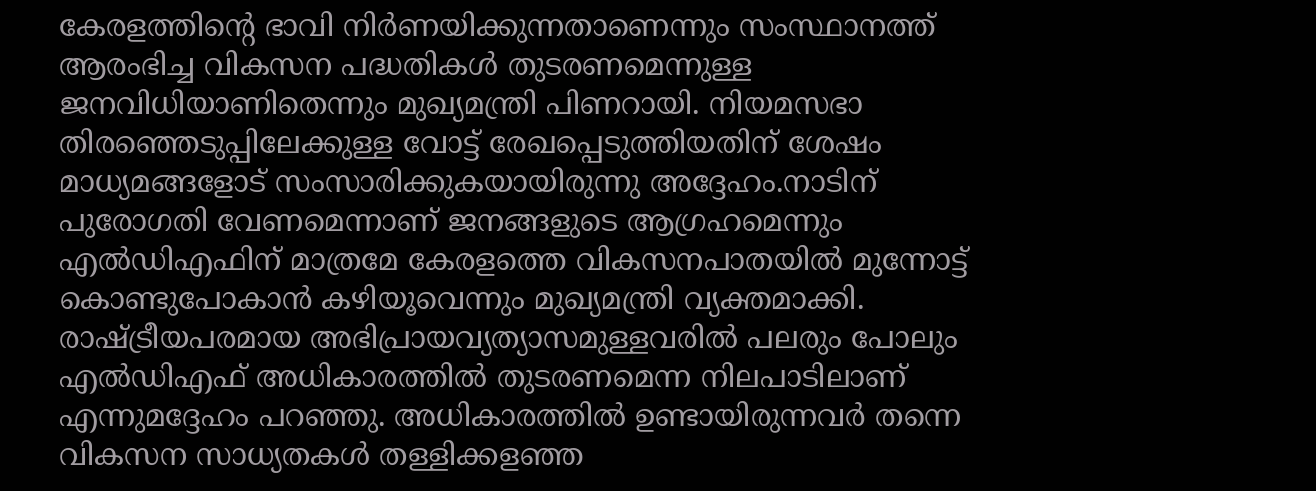കേരളത്തിന്റെ ഭാവി നിർണയിക്കുന്നതാണെന്നും സംസ്ഥാനത്ത് ആരംഭിച്ച വികസന പദ്ധതികൾ തുടരണമെന്നുള്ള ജനവിധിയാണിതെന്നും മുഖ്യമന്ത്രി പിണറായി. നിയമസഭാ തിരഞ്ഞെടുപ്പിലേക്കുള്ള വോട്ട് രേഖപ്പെടുത്തിയതിന് ശേഷം മാധ്യമങ്ങളോട് സംസാരിക്കുകയായിരുന്നു അദ്ദേഹം.നാടിന് പുരോഗതി വേണമെന്നാണ് ജനങ്ങളുടെ ആഗ്രഹമെന്നും എൽഡിഎഫിന് മാത്രമേ കേരളത്തെ വികസനപാതയിൽ മുന്നോട്ട് കൊണ്ടുപോകാൻ കഴിയൂവെന്നും മുഖ്യമന്ത്രി വ്യക്തമാക്കി. രാഷ്ട്രീയപരമായ അഭിപ്രായവ്യത്യാസമുള്ളവരിൽ പലരും പോലും എൽഡിഎഫ് അധികാരത്തിൽ തുടരണമെന്ന നിലപാടിലാണ് എന്നുമദ്ദേഹം പറഞ്ഞു. അധികാരത്തിൽ ഉണ്ടായിരുന്നവർ തന്നെ വികസന സാധ്യതകൾ തള്ളിക്കളഞ്ഞ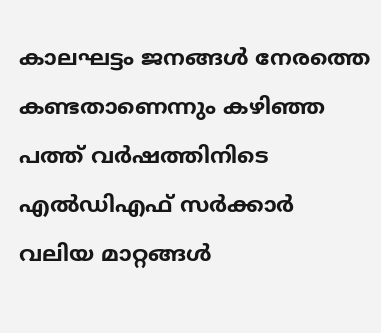കാലഘട്ടം ജനങ്ങൾ നേരത്തെ കണ്ടതാണെന്നും കഴിഞ്ഞ പത്ത് വർഷത്തിനിടെ എൽഡിഎഫ് സർക്കാർ വലിയ മാറ്റങ്ങൾ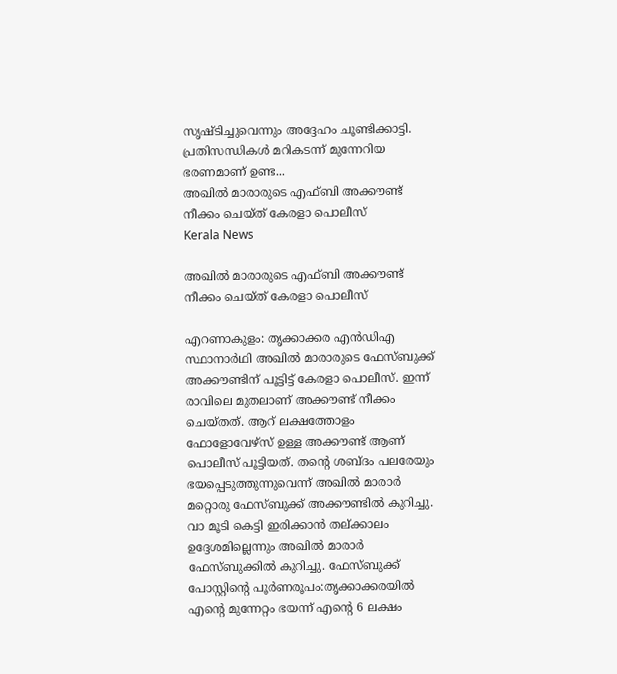സൃഷ്ടിച്ചുവെന്നും അദ്ദേഹം ചൂണ്ടിക്കാട്ടി. പ്രതിസന്ധികൾ മറികടന്ന് മുന്നേറിയ ഭരണമാണ് ഉണ്ട...
അഖില്‍ മാരാരുടെ എഫ്ബി അക്കൗണ്ട് നീക്കം ചെയ്ത് കേരളാ പൊലീസ്
Kerala News

അഖില്‍ മാരാരുടെ എഫ്ബി അക്കൗണ്ട് നീക്കം ചെയ്ത് കേരളാ പൊലീസ്

എറണാകുളം: തൃക്കാക്കര എൻഡിഎ സ്ഥാനാർഥി അഖിൽ മാരാരുടെ ഫേസ്ബുക്ക് അക്കൗണ്ടിന് പൂട്ടിട്ട് കേരളാ പൊലീസ്. ഇന്ന് രാവിലെ മുതലാണ് അക്കൗണ്ട് നീക്കം ചെയ്തത്. ആറ് ലക്ഷത്തോളം ഫോളോവേഴ്സ് ഉള്ള അക്കൗണ്ട് ആണ് പൊലീസ് പൂട്ടിയത്. തന്റെ ശബ്ദം പലരേയും ഭയപ്പെടുത്തുന്നുവെന്ന് അഖിൽ മാരാർ മറ്റൊരു ഫേസ്ബുക്ക് അക്കൗണ്ടിൽ കുറിച്ചു. വാ മൂടി കെട്ടി ഇരിക്കാൻ തല്ക്കാലം ഉദ്ദേശമില്ലെന്നും അഖിൽ മാരാർ ഫേസ്ബുക്കിൽ കുറിച്ചു. ഫേസ്ബുക്ക് പോസ്റ്റിൻ്റെ പൂർണരൂപം:തൃക്കാക്കരയിൽ എന്റെ മുന്നേറ്റം ഭയന്ന് എന്റെ 6 ലക്ഷം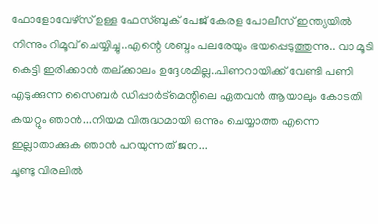ഫോളോവേഴ്സ് ഉള്ള ഫേസ്ബുക് പേജ് കേരള പോലീസ് ഇന്ത്യയിൽ നിന്നും റിമൂവ് ചെയ്യിച്ചു..എന്റെ ശബ്ദം പലരേയും ഭയപ്പെടുത്തുന്നു.. വാ മൂടി കെട്ടി ഇരിക്കാൻ തല്ക്കാലം ഉദ്ദേശമില്ല..പിണറായിക്ക് വേണ്ടി പണി എടുക്കുന്ന സൈബർ ഡിപ്പാർട്മെന്റിലെ ഏതവൻ ആയാലും കോടതി കയറ്റും ഞാൻ...നിയമ വിരുദ്ധമായി ഒന്നും ചെയ്യാത്ത എന്നെ ഇല്ലാതാക്കുക ഞാൻ പറയുന്നത് ജന...
ചൂണ്ടു വിരലിൽ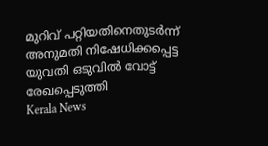മുറിവ് പറ്റിയതിനെതുടർന്ന് അനുമതി നിഷേധിക്കപ്പെട്ട യുവതി ഒടുവിൽ വോട്ട് രേഖപ്പെടുത്തി
Kerala News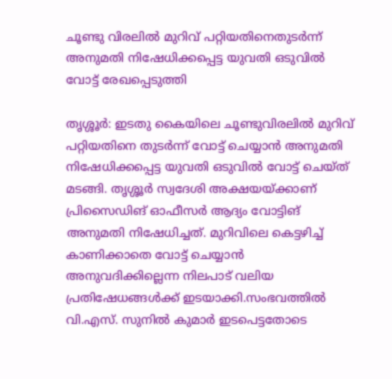ചൂണ്ടു വിരലിൽ മുറിവ് പറ്റിയതിനെതുടർന്ന് അനുമതി നിഷേധിക്കപ്പെട്ട യുവതി ഒടുവിൽ വോട്ട് രേഖപ്പെടുത്തി

തൃശ്ശൂർ: ഇടതു കൈയിലെ ചൂണ്ടുവിരലിൽ മുറിവ് പറ്റിയതിനെ തുടർന്ന് വോട്ട് ചെയ്യാൻ അനുമതി നിഷേധിക്കപ്പെട്ട യുവതി ഒടുവിൽ വോട്ട് ചെയ്ത് മടങ്ങി. തൃശ്ശൂർ സ്വദേശി അക്ഷയയ്ക്കാണ് പ്രിസൈഡിങ് ഓഫീസർ ആദ്യം വോട്ടിങ് അനുമതി നിഷേധിച്ചത്. മുറിവിലെ കെട്ടഴിച്ച് കാണിക്കാതെ വോട്ട് ചെയ്യാൻ അനുവദിക്കില്ലെന്ന നിലപാട് വലിയ പ്രതിഷേധങ്ങൾക്ക് ഇടയാക്കി.സംഭവത്തിൽ വി.എസ്. സുനിൽ കുമാർ ഇടപെട്ടതോടെ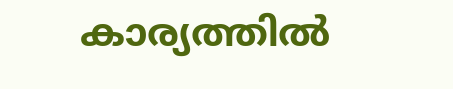കാര്യത്തിൽ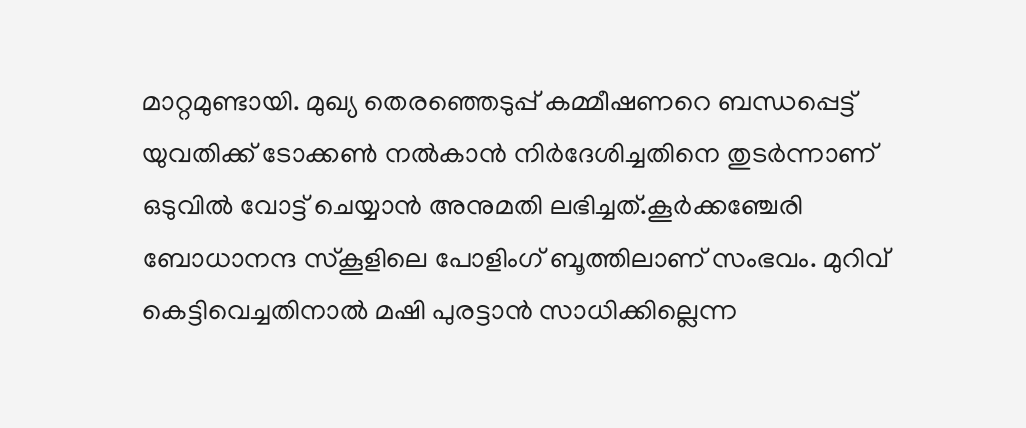മാറ്റമുണ്ടായി. മുഖ്യ തെരഞ്ഞെടുപ്പ് കമ്മീഷണറെ ബന്ധപ്പെട്ട് യുവതിക്ക് ടോക്കൺ നൽകാൻ നിർദേശിച്ചതിനെ തുടർന്നാണ് ഒടുവിൽ വോട്ട് ചെയ്യാൻ അനുമതി ലഭിച്ചത്.കൂർക്കഞ്ചേരി ബോധാനന്ദ സ്കൂളിലെ പോളിംഗ് ബൂത്തിലാണ് സംഭവം. മുറിവ് കെട്ടിവെച്ചതിനാൽ മഷി പുരട്ടാൻ സാധിക്കില്ലെന്ന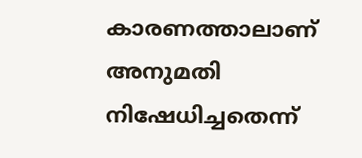കാരണത്താലാണ് അനുമതി നിഷേധിച്ചതെന്ന്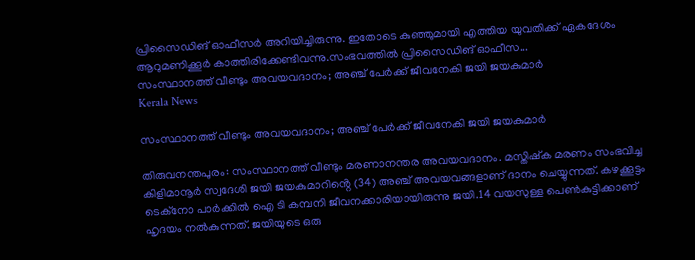പ്രിസൈഡിങ് ഓഫീസർ അറിയിച്ചിരുന്നു. ഇതോടെ കുഞ്ഞുമായി എത്തിയ യുവതിക്ക് ഏകദേശം ആറുമണിക്കൂർ കാത്തിരിക്കേണ്ടിവന്നു.സംഭവത്തിൽ പ്രിസൈഡിങ് ഓഫീസ...
സംസ്ഥാനത്ത് വീണ്ടും അവയവദാനം; അഞ്ച് പേർക്ക് ജീവനേകി ജയി ജയകുമാര്‍
Kerala News

സംസ്ഥാനത്ത് വീണ്ടും അവയവദാനം; അഞ്ച് പേർക്ക് ജീവനേകി ജയി ജയകുമാര്‍

തിരുവനന്തപുരം: സംസ്ഥാനത്ത് വീണ്ടും മരണാനന്തര അവയവദാനം. മസ്തിഷ്ക മരണം സംഭവിച്ച കിളിമാനൂർ സ്വദേശി ജയി ജയകുമാറിൻ്റെ (34) അഞ്ച് അവയവങ്ങളാണ് ദാനം ചെയ്യുന്നത്. കഴക്കൂട്ടം ടെക്‌നോ പാർക്കിൽ ഐ ടി കമ്പനി ജീവനക്കാരിയായിരുന്നു ജയി.14 വയസുള്ള പെൺകുട്ടിക്കാണ് ഹൃദയം നൽകുന്നത്. ജയിയുടെ ഒരു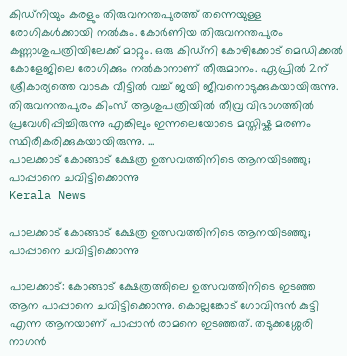കിഡ്‌നിയും കരളും തിരുവനന്തപുരത്ത് തന്നെയുള്ള രോഗികൾക്കായി നൽകും. കോർണിയ തിരുവനന്തപുരം കണ്ണാശുപത്രിയിലേക്ക് മാറ്റും. ഒരു കിഡ്നി കോഴിക്കോട് മെഡിക്കൽ കോളേജിലെ രോഗിക്കും നൽകാനാണ് തീരുമാനം. ഏപ്രിൽ 2ന് ശ്രീകാര്യത്തെ വാടക വീട്ടിൽ വച്ച് ജയി ജീവനൊടുക്കുകയായിരുന്നു. തിരുവനന്തപുരം കിംസ് ആശുപത്രിയിൽ തീവ്ര വിഭാഗത്തിൽ പ്രവേശിപ്പിച്ചിരുന്നു എങ്കിലും ഇന്നലെയോടെ മസ്തിഷ്ക മരണം സ്ഥിരീകരിക്കുകയായിരുന്നു. ...
പാലക്കാട് കോങ്ങാട് ക്ഷേത്ര ഉത്സവത്തിനിടെ ആനയിടഞ്ഞു; പാപ്പാനെ ചവിട്ടിക്കൊന്നു
Kerala News

പാലക്കാട് കോങ്ങാട് ക്ഷേത്ര ഉത്സവത്തിനിടെ ആനയിടഞ്ഞു; പാപ്പാനെ ചവിട്ടിക്കൊന്നു

പാലക്കാട്: കോങ്ങാട് ക്ഷേത്രത്തിലെ ഉത്സവത്തിനിടെ ഇടഞ്ഞ ആന പാപ്പാനെ ചവിട്ടിക്കൊന്നു. കൊല്ലങ്കോട് ഗോവിന്ദന്‍ കുട്ടി എന്ന ആനയാണ് പാപ്പാന്‍ രാമനെ ഇടഞ്ഞത്. തടുക്കശ്ശേരി നാഗന്‍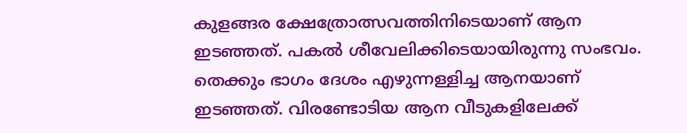കുളങ്ങര ക്ഷേത്രോത്സവത്തിനിടെയാണ് ആന ഇടഞ്ഞത്. പകല്‍ ശീവേലിക്കിടെയായിരുന്നു സംഭവം. തെക്കും ഭാഗം ദേശം എഴുന്നള്ളിച്ച ആനയാണ് ഇടഞ്ഞത്. വിരണ്ടോടിയ ആന വീടുകളിലേക്ക്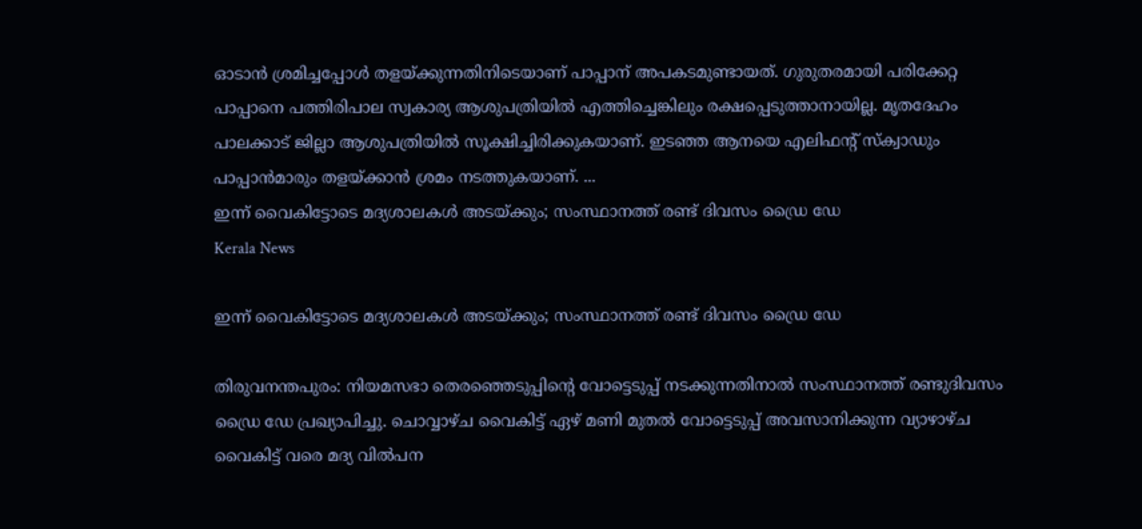ഓടാന്‍ ശ്രമിച്ചപ്പോള്‍ തളയ്ക്കുന്നതിനിടെയാണ് പാപ്പാന് അപകടമുണ്ടായത്. ഗുരുതരമായി പരിക്കേറ്റ പാപ്പാനെ പത്തിരിപാല സ്വകാര്യ ആശുപത്രിയില്‍ എത്തിച്ചെങ്കിലും രക്ഷപ്പെടുത്താനായില്ല. മൃതദേഹം പാലക്കാട് ജില്ലാ ആശുപത്രിയില്‍ സൂക്ഷിച്ചിരിക്കുകയാണ്. ഇടഞ്ഞ ആനയെ എലിഫന്റ് സ്‌ക്വാഡും പാപ്പാന്‍മാരും തളയ്ക്കാന്‍ ശ്രമം നടത്തുകയാണ്. ...
ഇന്ന് വൈകിട്ടോടെ മദ്യശാലകള്‍ അടയ്ക്കും; സംസ്ഥാനത്ത് രണ്ട് ദിവസം ഡ്രൈ ഡേ
Kerala News

ഇന്ന് വൈകിട്ടോടെ മദ്യശാലകള്‍ അടയ്ക്കും; സംസ്ഥാനത്ത് രണ്ട് ദിവസം ഡ്രൈ ഡേ

തിരുവനന്തപുരം: നിയമസഭാ തെരഞ്ഞെടുപ്പിന്റെ വോട്ടെടുപ്പ് നടക്കുന്നതിനാല്‍ സംസ്ഥാനത്ത് രണ്ടുദിവസം ഡ്രൈ ഡേ പ്രഖ്യാപിച്ചു. ചൊവ്വാഴ്ച വൈകിട്ട് ഏഴ് മണി മുതല്‍ വോട്ടെടുപ്പ് അവസാനിക്കുന്ന വ്യാഴാഴ്ച വൈകിട്ട് വരെ മദ്യ വില്‍പന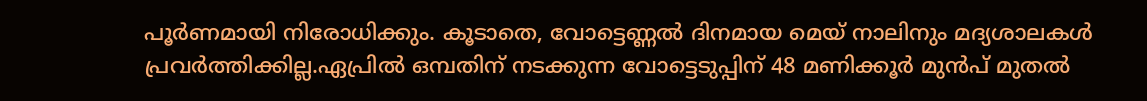പൂര്‍ണമായി നിരോധിക്കും. കൂടാതെ, വോട്ടെണ്ണല്‍ ദിനമായ മെയ് നാലിനും മദ്യശാലകള്‍ പ്രവര്‍ത്തിക്കില്ല.ഏപ്രില്‍ ഒമ്പതിന് നടക്കുന്ന വോട്ടെടുപ്പിന് 48 മണിക്കൂര്‍ മുന്‍പ് മുതല്‍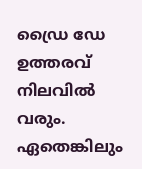ഡ്രൈ ഡേ ഉത്തരവ് നിലവില്‍ വരും. ഏതെങ്കിലും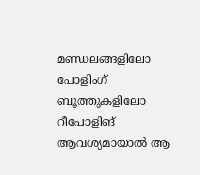മണ്ഡലങ്ങളിലോ പോളിംഗ് ബൂത്തുകളിലോ റീപോളിങ് ആവശ്യമായാല്‍ ആ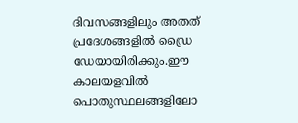ദിവസങ്ങളിലും അതത് പ്രദേശങ്ങളില്‍ ഡ്രൈ ഡേയായിരിക്കും.ഈ കാലയളവില്‍ പൊതുസ്ഥലങ്ങളിലോ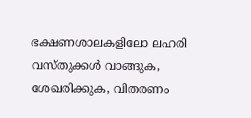ഭക്ഷണശാലകളിലോ ലഹരി വസ്തുക്കള്‍ വാങ്ങുക, ശേഖരിക്കുക, വിതരണം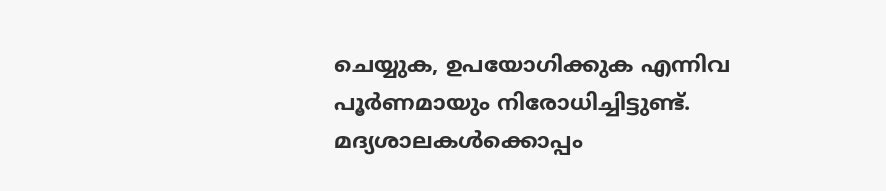ചെയ്യുക, ഉപയോഗിക്കുക എന്നിവ പൂര്‍ണമായും നിരോധിച്ചിട്ടുണ്ട്. മദ്യശാലകള്‍ക്കൊപ്പം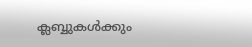ക്ലബ്ബുകള്‍ക്കും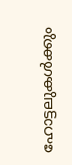ഹോട്ടലുകള്‍ക്കും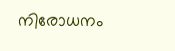നിരോധനം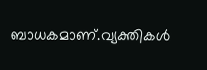ബാധകമാണ്.വ്യക്തികള്‍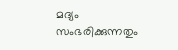മദ്യം സംഭരിക്കുന്നതും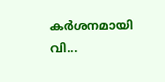കര്‍ശനമായി വി...